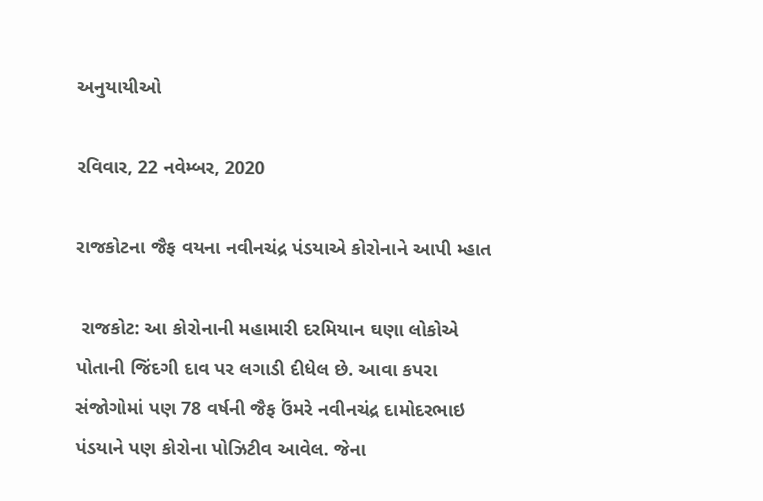અનુયાયીઓ

રવિવાર, 22 નવેમ્બર, 2020

રાજકોટના જૈફ વયના નવીનચંદ્ર પંડયાએ કોરોનાને આપી મ્હાત

 રાજકોટ: આ કોરોનાની મહામારી દરમિયાન ઘણા લોકોએ પોતાની જિંદગી દાવ પર લગાડી દીધેલ છે. આવા કપરા સંજોગોમાં પણ 78 વર્ષની જૈફ ઉંમરે નવીનચંદ્ર દામોદરભાઇ પંડયાને પણ કોરોના પોઝિટીવ આવેલ. જેના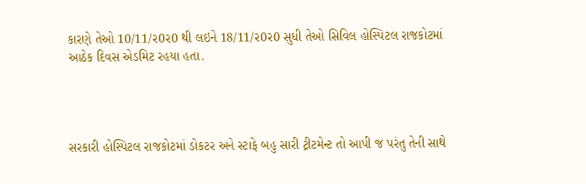કારણે તેઓ 10/11/ર0ર0 થી લઇને 18/11/ર0ર0 સુધી તેઓ સિવિલ હોસ્પિટલ રાજકોટમાં આઠેક દિવસ એડમિટ રહયા હતા.




સરકારી હોસ્પિટલ રાજકોટમાં ડોકટર અને સ્ટાફે બહુ સારી ટ્રીટમેન્ટ તો આપી જ પરંતુ તેની સાથે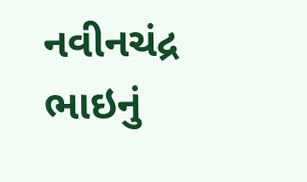નવીનચંદ્ર ભાઇનું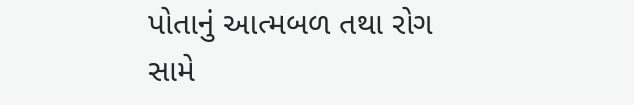પોતાનું આત્મબળ તથા રોગ સામે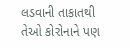લડવાની તાકાતથી તેઓ કોરોનાને પણ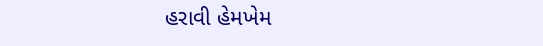હરાવી હેમખેમ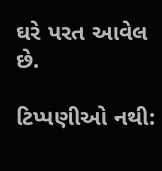ઘરે પરત આવેલ છે.

ટિપ્પણીઓ નથી: